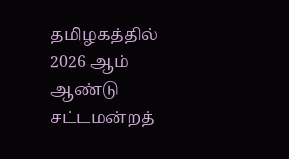தமிழகத்தில் 2026 ஆம் ஆண்டு சட்டமன்றத்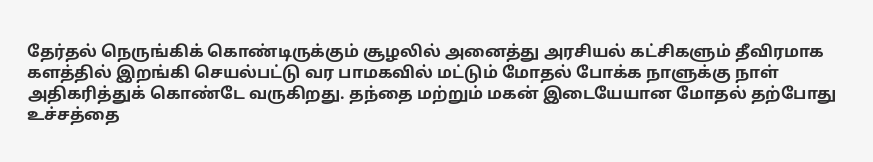தேர்தல் நெருங்கிக் கொண்டிருக்கும் சூழலில் அனைத்து அரசியல் கட்சிகளும் தீவிரமாக களத்தில் இறங்கி செயல்பட்டு வர பாமகவில் மட்டும் மோதல் போக்க நாளுக்கு நாள் அதிகரித்துக் கொண்டே வருகிறது. தந்தை மற்றும் மகன் இடையேயான மோதல் தற்போது உச்சத்தை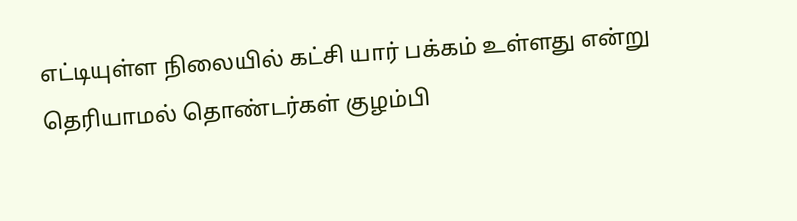எட்டியுள்ள நிலையில் கட்சி யார் பக்கம் உள்ளது என்று தெரியாமல் தொண்டர்கள் குழம்பி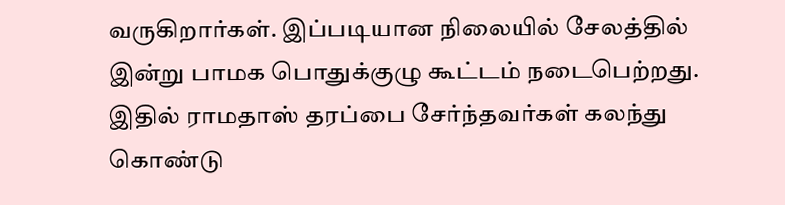வருகிறார்கள். இப்படியான நிலையில் சேலத்தில் இன்று பாமக பொதுக்குழு கூட்டம் நடைபெற்றது. இதில் ராமதாஸ் தரப்பை சேர்ந்தவர்கள் கலந்து கொண்டு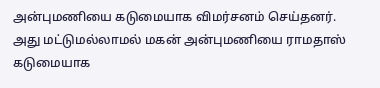அன்புமணியை கடுமையாக விமர்சனம் செய்தனர்.
அது மட்டுமல்லாமல் மகன் அன்புமணியை ராமதாஸ் கடுமையாக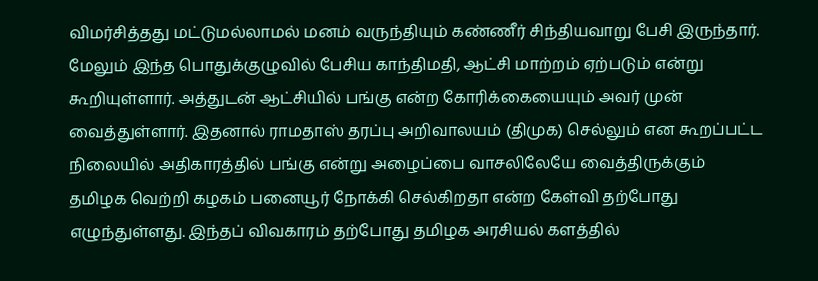விமர்சித்தது மட்டுமல்லாமல் மனம் வருந்தியும் கண்ணீர் சிந்தியவாறு பேசி இருந்தார். மேலும் இந்த பொதுக்குழுவில் பேசிய காந்திமதி, ஆட்சி மாற்றம் ஏற்படும் என்று கூறியுள்ளார். அத்துடன் ஆட்சியில் பங்கு என்ற கோரிக்கையையும் அவர் முன் வைத்துள்ளார். இதனால் ராமதாஸ் தரப்பு அறிவாலயம் (திமுக) செல்லும் என கூறப்பட்ட நிலையில் அதிகாரத்தில் பங்கு என்று அழைப்பை வாசலிலேயே வைத்திருக்கும் தமிழக வெற்றி கழகம் பனையூர் நோக்கி செல்கிறதா என்ற கேள்வி தற்போது எழுந்துள்ளது. இந்தப் விவகாரம் தற்போது தமிழக அரசியல் களத்தில்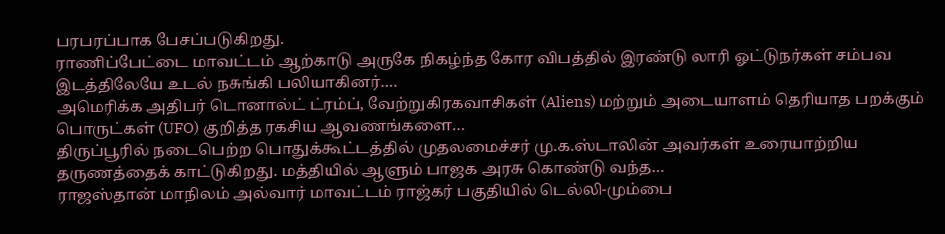பரபரப்பாக பேசப்படுகிறது.
ராணிப்பேட்டை மாவட்டம் ஆற்காடு அருகே நிகழ்ந்த கோர விபத்தில் இரண்டு லாரி ஓட்டுநர்கள் சம்பவ இடத்திலேயே உடல் நசுங்கி பலியாகினர்.…
அமெரிக்க அதிபர் டொனால்ட் ட்ரம்ப், வேற்றுகிரகவாசிகள் (Aliens) மற்றும் அடையாளம் தெரியாத பறக்கும் பொருட்கள் (UFO) குறித்த ரகசிய ஆவணங்களை…
திருப்பூரில் நடைபெற்ற பொதுக்கூட்டத்தில் முதலமைச்சர் மு.க.ஸ்டாலின் அவர்கள் உரையாற்றிய தருணத்தைக் காட்டுகிறது. மத்தியில் ஆளும் பாஜக அரசு கொண்டு வந்த…
ராஜஸ்தான் மாநிலம் அல்வார் மாவட்டம் ராஜ்கர் பகுதியில் டெல்லி-மும்பை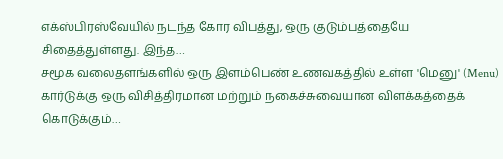எக்ஸ்பிரஸ்வேயில் நடந்த கோர விபத்து, ஒரு குடும்பத்தையே சிதைத்துள்ளது. இந்த…
சமூக வலைதளங்களில் ஒரு இளம்பெண் உணவகத்தில் உள்ள 'மெனு' (Menu) கார்டுக்கு ஒரு விசித்திரமான மற்றும் நகைச்சுவையான விளக்கத்தைக் கொடுக்கும்…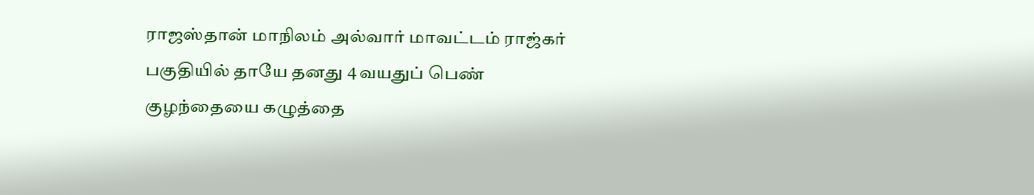ராஜஸ்தான் மாநிலம் அல்வார் மாவட்டம் ராஜ்கர் பகுதியில் தாயே தனது 4 வயதுப் பெண் குழந்தையை கழுத்தை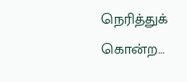நெரித்துக் கொன்ற…